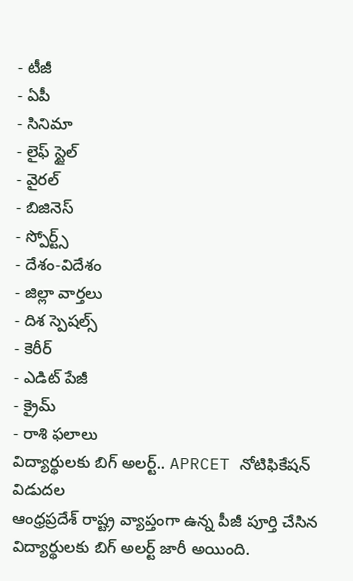- టీజీ
- ఏపీ
- సినిమా
- లైఫ్ స్టైల్
- వైరల్
- బిజినెస్
- స్పోర్ట్స్
- దేశం-విదేశం
- జిల్లా వార్తలు
- దిశ స్పెషల్స్
- కెరీర్
- ఎడిట్ పేజీ
- క్రైమ్
- రాశి ఫలాలు
విద్యార్థులకు బిగ్ అలర్ట్.. APRCET నోటిఫికేషన్ విడుదల
ఆంధ్రప్రదేశ్ రాష్ట్ర వ్యాప్తంగా ఉన్న పీజీ పూర్తి చేసిన విద్యార్థులకు బిగ్ అలర్ట్ జారీ అయింది.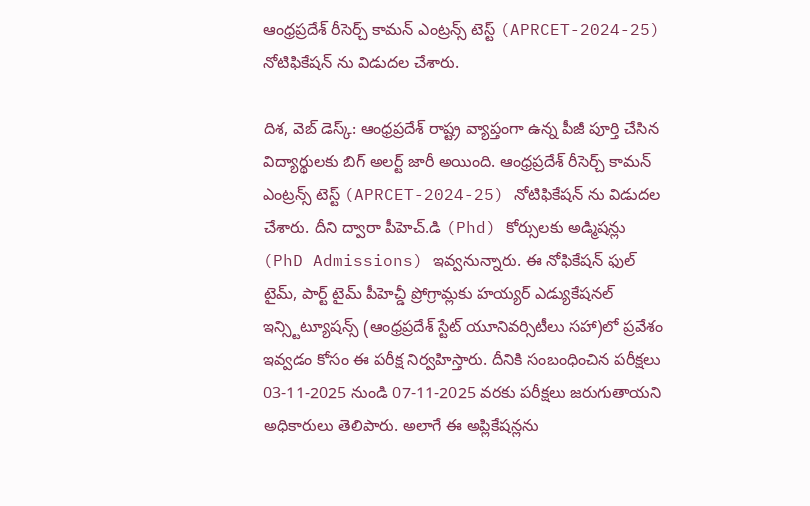ఆంధ్రప్రదేశ్ రీసెర్చ్ కామన్ ఎంట్రన్స్ టెస్ట్ (APRCET-2024-25) నోటిఫికేషన్ ను విడుదల చేశారు.

దిశ, వెబ్ డెస్క్: ఆంధ్రప్రదేశ్ రాష్ట్ర వ్యాప్తంగా ఉన్న పీజీ పూర్తి చేసిన విద్యార్థులకు బిగ్ అలర్ట్ జారీ అయింది. ఆంధ్రప్రదేశ్ రీసెర్చ్ కామన్ ఎంట్రన్స్ టెస్ట్ (APRCET-2024-25) నోటిఫికేషన్ ను విడుదల చేశారు. దీని ద్వారా పీహెచ్.డి (Phd) కోర్సులకు అడ్మిషన్లు (PhD Admissions) ఇవ్వనున్నారు. ఈ నోఫికేషన్ ఫుల్ టైమ్, పార్ట్ టైమ్ పీహెచ్డీ ప్రోగ్రామ్లకు హయ్యర్ ఎడ్యుకేషనల్ ఇన్స్టిట్యూషన్స్ (ఆంధ్రప్రదేశ్ స్టేట్ యూనివర్సిటీలు సహా)లో ప్రవేశం ఇవ్వడం కోసం ఈ పరీక్ష నిర్వహిస్తారు. దీనికి సంబంధించిన పరీక్షలు 03-11-2025 నుండి 07-11-2025 వరకు పరీక్షలు జరుగుతాయని అధికారులు తెలిపారు. అలాగే ఈ అప్లికేషన్లను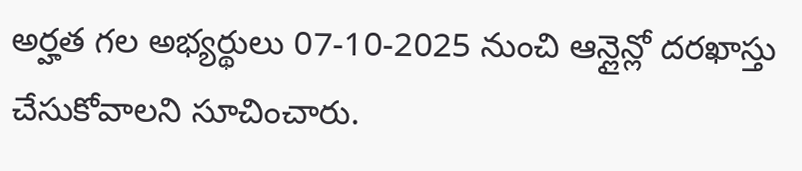అర్హత గల అభ్యర్థులు 07-10-2025 నుంచి ఆన్లైన్లో దరఖాస్తు చేసుకోవాలని సూచించారు.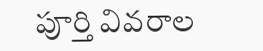పూర్తి వివరాల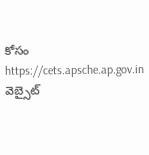కోసం https://cets.apsche.ap.gov.in వెబ్సైట్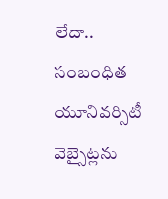లేదా.. సంబంధిత యూనివర్సిటీ వెబ్సైట్లను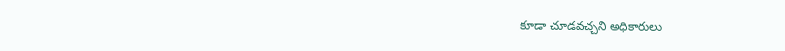కూడా చూడవచ్చని అధికారులు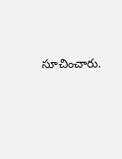సూచించారు.